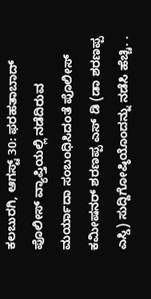ಕಲಬುರಗಿ, ಆಗಸ್ಟ್ 30: ಫರಹತಾಬಾದ್ ಪೊಲೀಸ್ ವ್ಯಾಪ್ತಿಯಲ್ಲಿ ನಡೆದಿರುವ ಮರ್ಯಾದಾ ಸಂಬಂಧಿಸಿದಂತೆ ಪೊಲೀಸ್ ಕಮೀಷನರ್ ಶರಣಪ್ಪ ಎಸ್ ಡಿ (ಡಾ ಶರಣಪ್ಪ ಎಸ್ಡಿ) ಸುದ್ದಿಗೋಷ್ಠಿಯೊಂದನ್ನು ನಡೆಸಿ ಹೆಚ್ಚಿ. .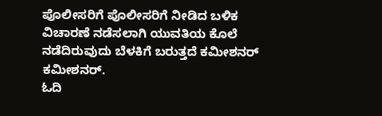ಪೊಲೀಸರಿಗೆ ಪೊಲೀಸರಿಗೆ ನೀಡಿದ ಬಳಿಕ ವಿಚಾರಣೆ ನಡೆಸಲಾಗಿ ಯುವತಿಯ ಕೊಲೆ ನಡೆದಿರುವುದು ಬೆಳಕಿಗೆ ಬರುತ್ತದೆ ಕಮೀಶನರ್ ಕಮೀಶನರ್.
ಓದಿ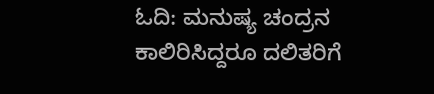ಓದಿ: ಮನುಷ್ಯ ಚಂದ್ರನ ಕಾಲಿರಿಸಿದ್ದರೂ ದಲಿತರಿಗೆ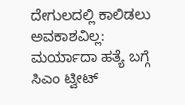ದೇಗುಲದಲ್ಲಿ ಕಾಲಿಡಲು ಅವಕಾಶವಿಲ್ಲ: ಮರ್ಯಾದಾ ಹತ್ಯೆ ಬಗ್ಗೆ ಸಿಎಂ ಟ್ವೀಟ್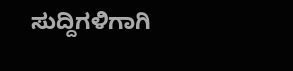ಸುದ್ದಿಗಳಿಗಾಗಿ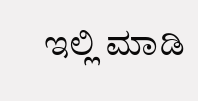ಇಲ್ಲಿ ಮಾಡಿ